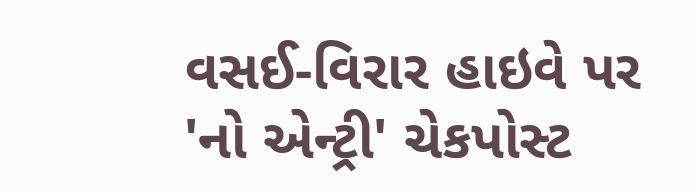વસઈ-વિરાર હાઇવે પર 'નો એન્ટ્રી' ચેકપોસ્ટ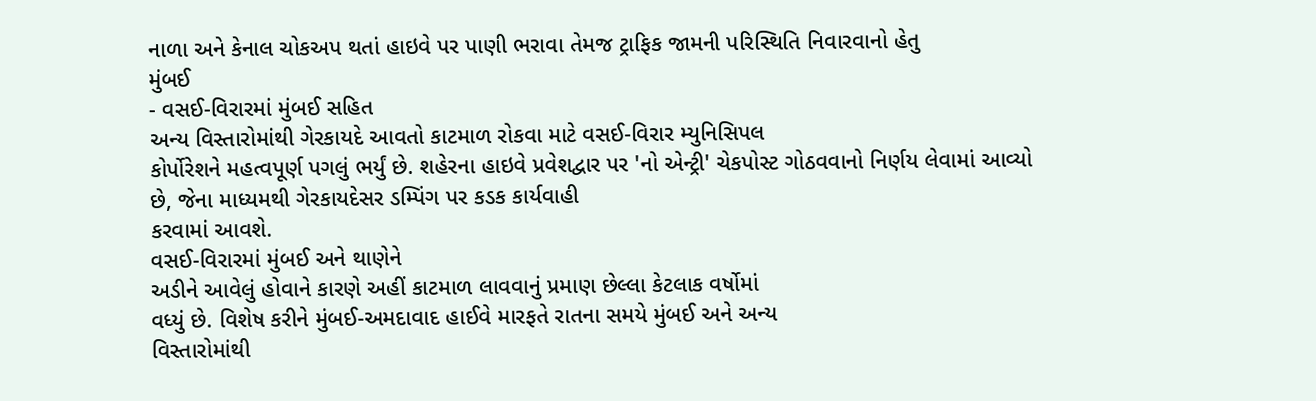નાળા અને કેનાલ ચોકઅપ થતાં હાઇવે પર પાણી ભરાવા તેમજ ટ્રાફિક જામની પરિસ્થિતિ નિવારવાનો હેતુ
મુંબઈ
- વસઈ-વિરારમાં મુંબઈ સહિત
અન્ય વિસ્તારોમાંથી ગેરકાયદે આવતો કાટમાળ રોકવા માટે વસઈ-વિરાર મ્યુનિસિપલ
કોર્પોરેશને મહત્વપૂર્ણ પગલું ભર્યું છે. શહેરના હાઇવે પ્રવેશદ્વાર પર 'નો એન્ટ્રી' ચેકપોસ્ટ ગોઠવવાનો નિર્ણય લેવામાં આવ્યો
છે, જેના માધ્યમથી ગેરકાયદેસર ડમ્પિંગ પર કડક કાર્યવાહી
કરવામાં આવશે.
વસઈ-વિરારમાં મુંબઈ અને થાણેને
અડીને આવેલું હોવાને કારણે અહીં કાટમાળ લાવવાનું પ્રમાણ છેલ્લા કેટલાક વર્ષોમાં
વધ્યું છે. વિશેષ કરીને મુંબઈ-અમદાવાદ હાઈવે મારફતે રાતના સમયે મુંબઈ અને અન્ય
વિસ્તારોમાંથી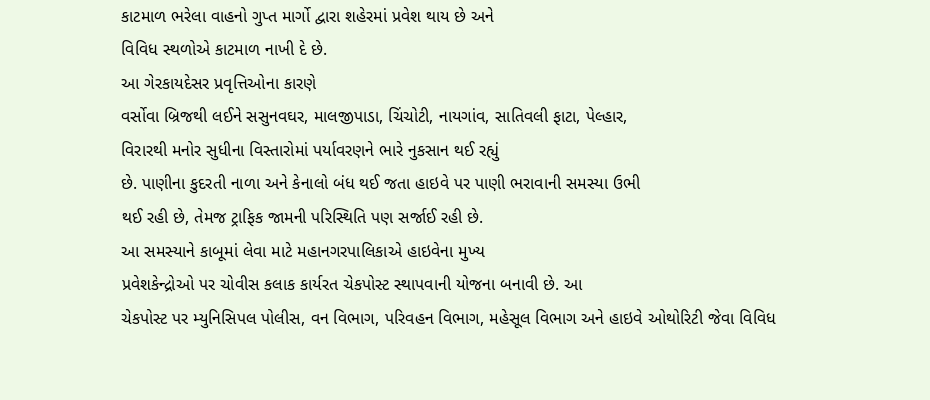કાટમાળ ભરેલા વાહનો ગુપ્ત માર્ગો દ્વારા શહેરમાં પ્રવેશ થાય છે અને
વિવિધ સ્થળોએ કાટમાળ નાખી દે છે.
આ ગેરકાયદેસર પ્રવૃત્તિઓના કારણે
વર્સોવા બ્રિજથી લઈને સસુનવઘર, માલજીપાડા, ચિંચોટી, નાયગાંવ, સાતિવલી ફાટા, પેલ્હાર,
વિરારથી મનોર સુધીના વિસ્તારોમાં પર્યાવરણને ભારે નુકસાન થઈ રહ્યું
છે. પાણીના કુદરતી નાળા અને કેનાલો બંધ થઈ જતા હાઇવે પર પાણી ભરાવાની સમસ્યા ઉભી
થઈ રહી છે, તેમજ ટ્રાફિક જામની પરિસ્થિતિ પણ સર્જાઈ રહી છે.
આ સમસ્યાને કાબૂમાં લેવા માટે મહાનગરપાલિકાએ હાઇવેના મુખ્ય
પ્રવેશકેન્દ્રોઓ પર ચોવીસ કલાક કાર્યરત ચેકપોસ્ટ સ્થાપવાની યોજના બનાવી છે. આ
ચેકપોસ્ટ પર મ્યુનિસિપલ પોલીસ, વન વિભાગ, પરિવહન વિભાગ, મહેસૂલ વિભાગ અને હાઇવે ઓથોરિટી જેવા વિવિધ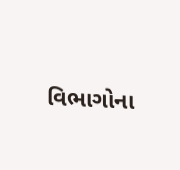વિભાગોના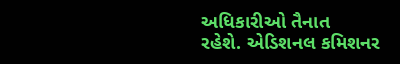અધિકારીઓ તૈનાત
રહેશે. એડિશનલ કમિશનર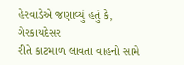હેરવાડેએ જણાવ્યું હતું કે, ગેરકાયદેસર
રીતે કાટમાળ લાવતા વાહનો સામે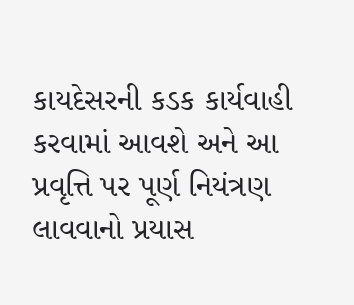કાયદેસરની કડક કાર્યવાહી કરવામાં આવશે અને આ
પ્રવૃત્તિ પર પૂર્ણ નિયંત્રણ લાવવાનો પ્રયાસ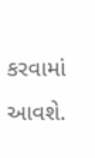કરવામાં આવશે.